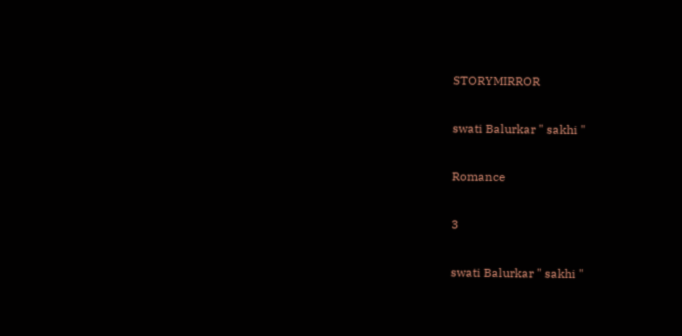STORYMIRROR

swati Balurkar " sakhi "

Romance

3

swati Balurkar " sakhi "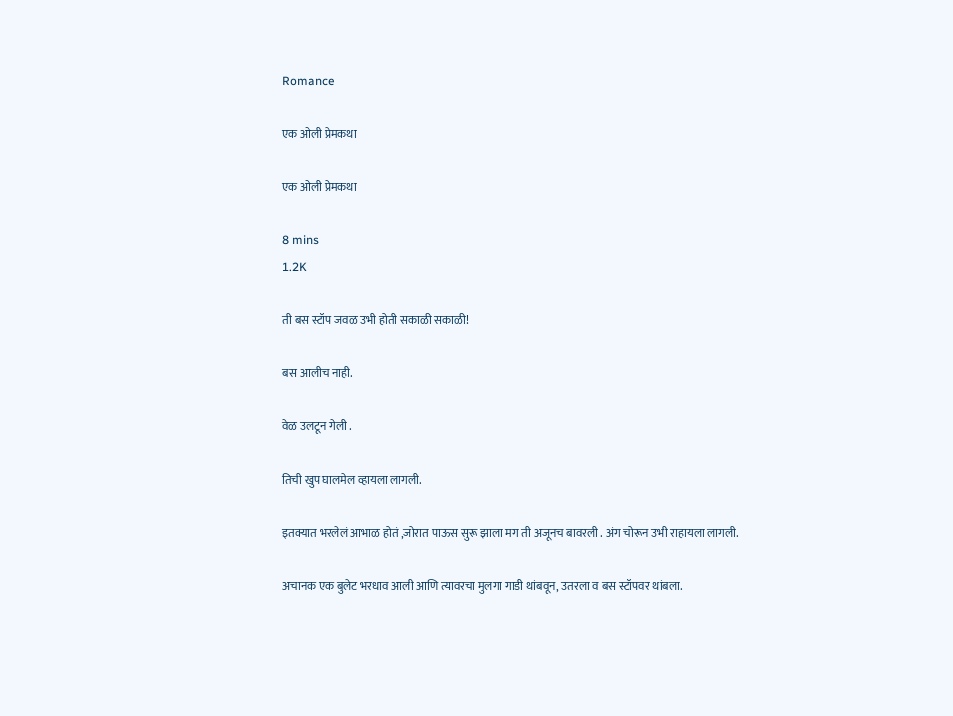Romance

एक ओली प्रेमकथा

एक ओली प्रेमकथा

8 mins
1.2K

ती बस स्टॉप जवळ उभी होती सकाळी सकाळी!

बस आलीच नाही.

वेळ उलटून गेली .

तिची खुप घालमेल व्हायला लागली.

इतक्यात भरलेलं आभाळ होतं ,जोरात पाऊस सुरू झाला मग ती अजूनच बावरली . अंग चोरून उभी राहायला लागली.

अचानक एक बुलेट भरधाव आली आणि त्यावरचा मुलगा गाडी थांबवून, उतरला व बस स्टॉपवर थांबला.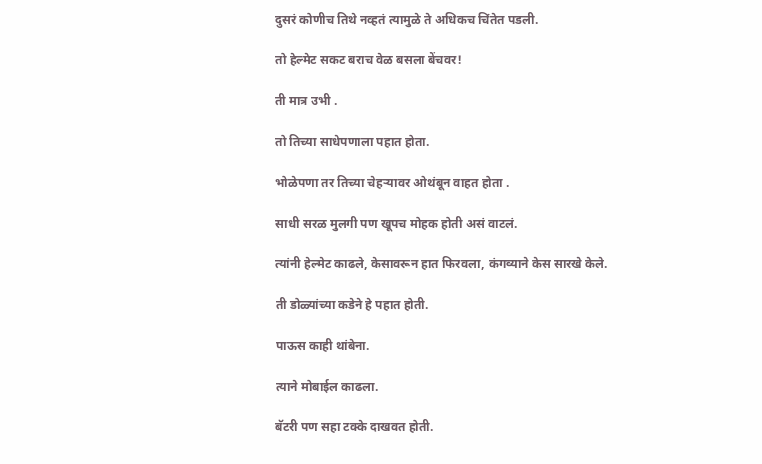दुसरं कोणीच तिथे नव्हतं त्यामुळे ते अधिकच चिंतेत पडली.

तो हेल्मेट सकट बराच वेळ बसला बेंचवर!

ती मात्र उभी .

तो तिच्या साधेपणाला पहात होता.

भोळेपणा तर तिच्या चेहऱ्यावर ओथंबून वाहत होता .

साधी सरळ मुलगी पण खूपच मोहक होती असं वाटलं.

त्यांनी हेल्मेट काढले, केसावरून हात फिरवला, कंगव्याने केस सारखे केले.

ती डोळ्यांच्या कडेने हे पहात होती.

पाऊस काही थांबेना.

त्याने मोबाईल काढला.

बॅटरी पण सहा टक्के दाखवत होती.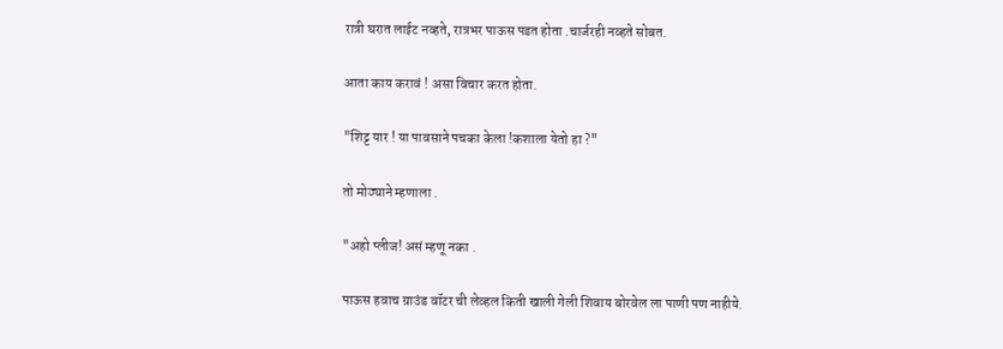रात्री घरात लाईट नव्हते, रात्रभर पाऊस पडत होता .चार्जरही नव्हते सोबत.

आता काय करावं ! असा विचार करत होता.

"शिट्ट यार ! या पावसाने पचका केला !कशाला येतो हा ?"

तो मोठ्याने म्हणाला .

"अहो प्लीज! असं म्हणू नका .

पाऊस हवाच ग्राउंड वॉटर ची लेव्हल किती खाली गेली शिवाय बोरवेल ला पाणी पण नाहीये.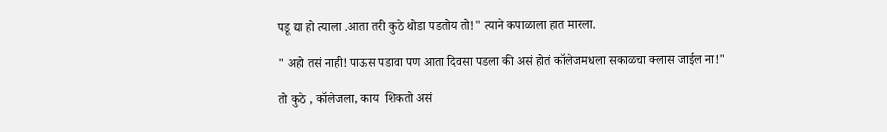पडू द्या हो त्याला .आता तरी कुठे थोडा पडतोय तो!" त्याने कपाळाला हात मारला.

" अहो तसं नाही! पाऊस पडावा पण आता दिवसा पडला की असं होतं कॉलेजमधला सकाळचा क्लास जाईल ना!"

तो कुठे , कॉलेजला, काय  शिकतो असं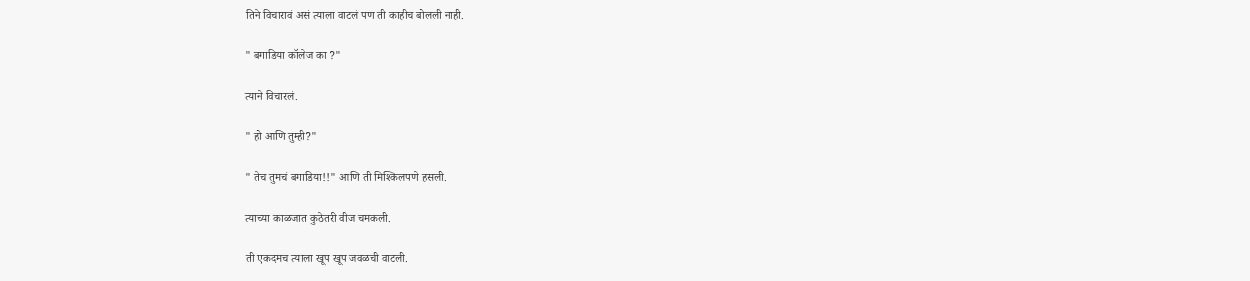तिने विचारावं असं त्याला वाटलं पण ती काहीच बोलली नाही.

" बगाडिया कॉलेज का ?"

त्याने विचारलं.

" हो आणि तुम्ही?"

" तेच तुमचं बगाडिया!!" आणि ती मिश्किलपणे हसली.

त्याच्या काळजात कुठेतरी वीज चमकली.

ती एकदमच त्याला खूप खूप जवळची वाटली.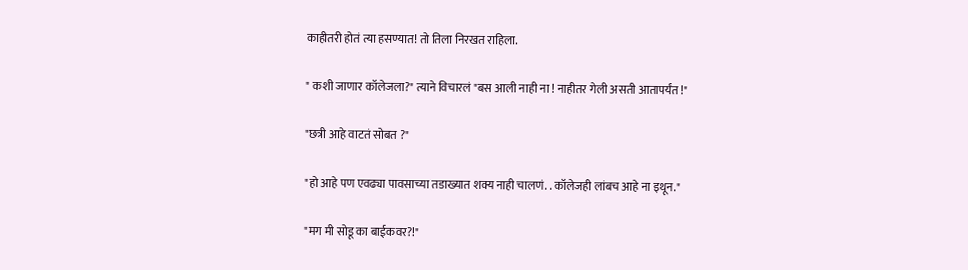काहीतरी होतं त्या हसण्यात! तो तिला निरखत राहिला.

" कशी जाणार कॉलेजला?" त्याने विचारलं "बस आली नाही ना ! नाहीतर गेली असती आतापर्यंत !"

"छत्री आहे वाटतं सोबत ?"

"हो आहे पण एवढ्या पावसाच्या तडाख्यात शक्य नाही चालणं. . कॉलेजही लांबच आहे ना इथून."

"मग मी सोडू का बाईकवर?!"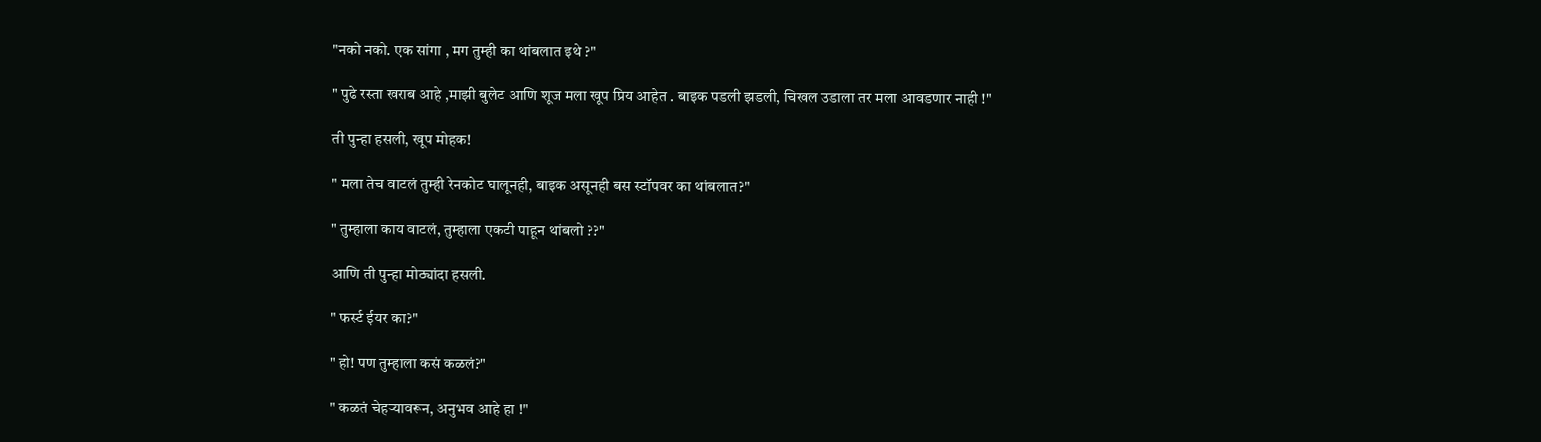"नको नको. एक सांगा , मग तुम्ही का थांबलात इथे ?"

" पुढे रस्ता खराब आहे ,माझी बुलेट आणि शूज मला खूप प्रिय आहेत . बाइक पडली झडली, चिखल उडाला तर मला आवडणार नाही !"

ती पुन्हा हसली, खूप मोहक!

" मला तेच वाटलं तुम्ही रेनकोट घालूनही, बाइक असूनही बस स्टॉपवर का थांबलात?"

" तुम्हाला काय वाटलं, तुम्हाला एकटी पाहून थांबलो ??"

आणि ती पुन्हा मोठ्यांदा हसली.

" फर्स्ट ईयर का?"

" हो! पण तुम्हाला कसं कळलं?"

" कळतं चेहऱ्यावरून, अनुभव आहे हा !"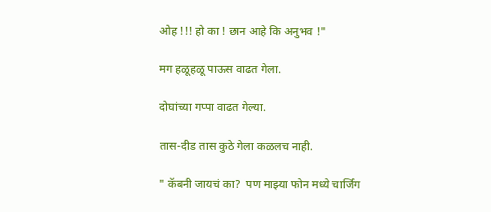ओह !!! हो का ! छान आहे कि अनुभव !"

मग हळूहळू पाऊस वाढत गेला.

दोघांच्या गप्पा वाढत गेल्या.

तास-दीड तास कुठे गेला कळलच नाही.

" कॅबनी जायचं का?  पण माझ्या फोन मध्ये चार्जिंग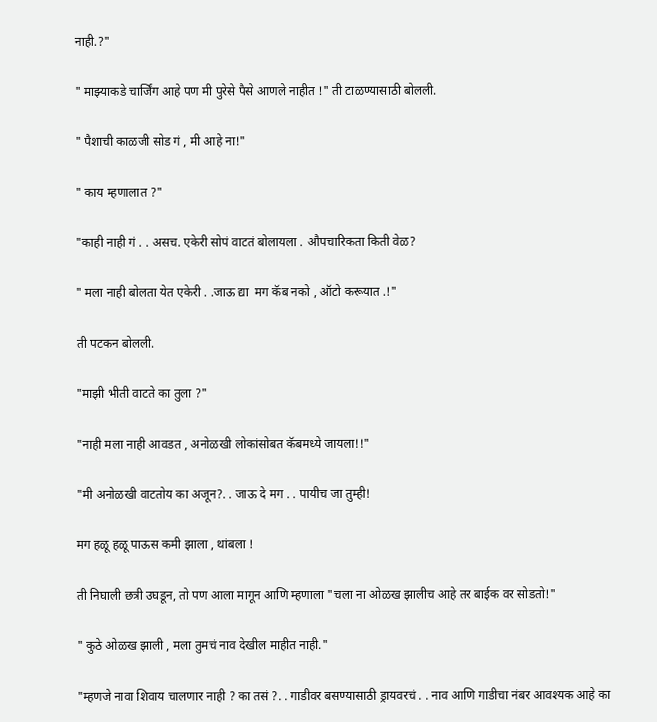नाही.?"

" माझ्याकडे चार्जिंग आहे पण मी पुरेसे पैसे आणले नाहीत !" ती टाळण्यासाठी बोलली.

" पैशाची काळजी सोड गं , मी आहे ना!"

" काय म्हणालात ?"

"काही नाही गं . . असच. एकेरी सोपं वाटतं बोलायला . औपचारिकता किती वेळ?

" मला नाही बोलता येत एकेरी . .जाऊ द्या  मग कॅब नको , ऑटो करूयात .!"

ती पटकन बोलली.

"माझी भीती वाटते का तुला ?"

"नाही मला नाही आवडत , अनोळखी लोकांसोबत कॅबमध्ये जायला!!"

"मी अनोळखी वाटतोय का अजून?. . जाऊ दे मग . . पायीच जा तुम्ही!

मग हळू हळू पाऊस कमी झाला , थांबला !

ती निघाली छत्री उघडून, तो पण आला मागून आणि म्हणाला "चला ना ओळख झालीच आहे तर बाईक वर सोडतो!"

" कुठे ओळख झाली , मला तुमचं नाव देखील माहीत नाही."

"म्हणजे नावा शिवाय चालणार नाही ? का तसं ?. . गाडीवर बसण्यासाठी ड्रायवरचं . . नाव आणि गाडीचा नंबर आवश्यक आहे का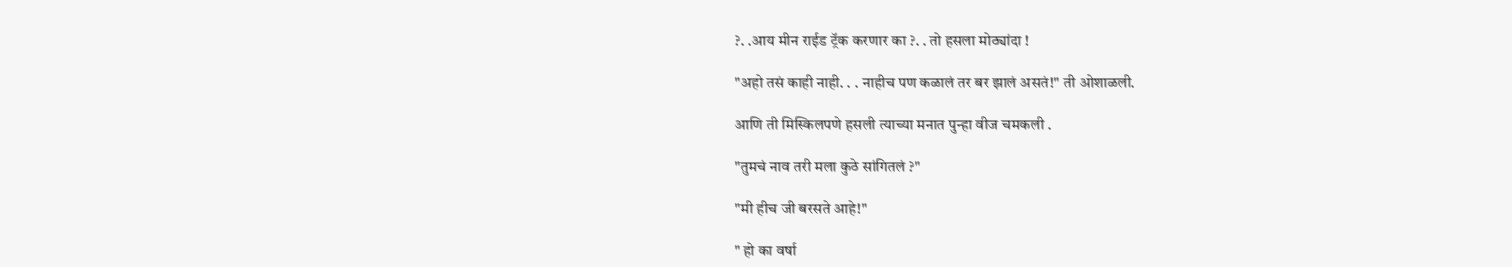?. .आय मीन राईड ट्रॅक करणार का ?. . तो हसला मोठ्यांदा !

"अहो तसं काही नाही. . . नाहीच पण कळालं तर बर झालं असतं!" ती ओशाळली.

आणि ती मिस्किलपणे हसली त्याच्या मनात पुन्हा वीज चमकली .

"तुमचं नाव तरी मला कुठे सांगितलं ?"

"मी हीच जी बरसते आहे!"

" हो का वर्षा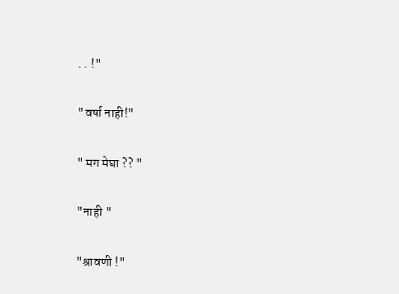. . !"

"वर्षा नाही!"

" मग मेघा ?? "

"नाही "

"श्रावणी !"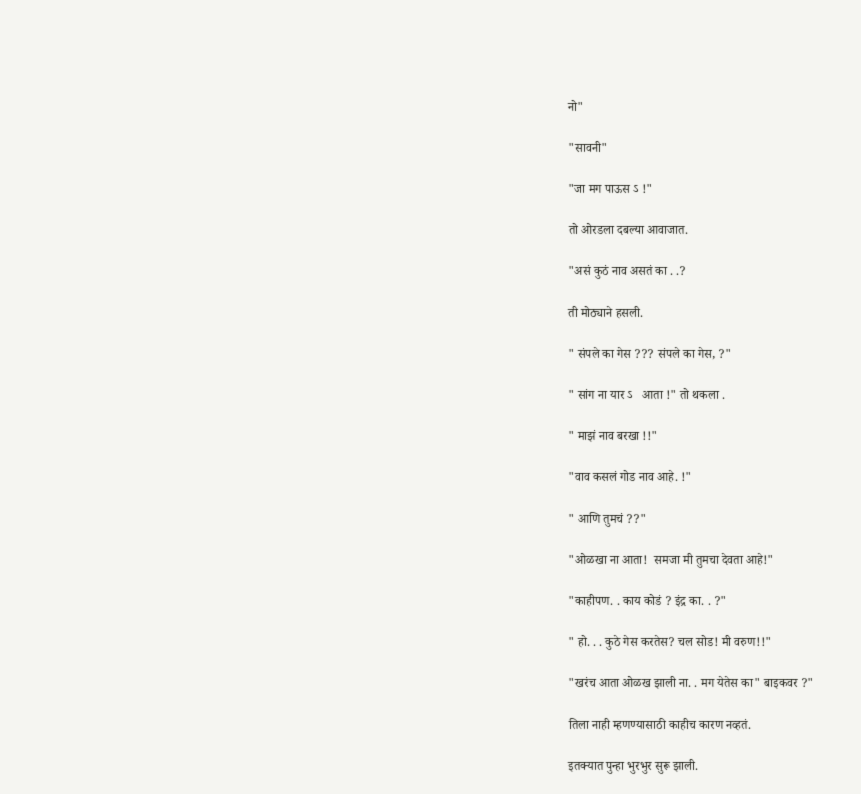नो"

"सावनी"

"जा मग पाऊस ऽ !"

तो ओरडला दबल्या आवाजात.

"असं कुठं नाव असतं का . .?

ती मोठ्याने हसली.

" संपले का गेस ??? संपले का गेस, ?"

" सांग ना यार ऽ   आता !" तो थकला .

" माझं नाव बरखा !!"

"वाव कसलं गोड नाव आहे. !"

" आणि तुमचं ??"

"ओळखा ना आता!  समजा मी तुमचा देवता आहे!"

"काहीपण. . काय कोडं ? इंद्र का. . ?"

" हो. . . कुठे गेस करतेस? चल सोड! मी वरुण!!"

"खरंच आता ओळख झाली ना. . मग येतेस का" बाइकवर ?"

तिला नाही म्हणण्यासाठी काहीच कारण नव्हतं.

इतक्यात पुन्हा भुरभुर सुरू झाली.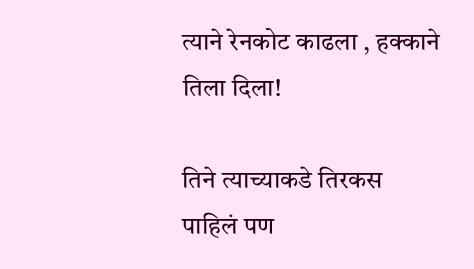त्याने रेनकोट काढला , हक्काने तिला दिला!

तिने त्याच्याकडे तिरकस पाहिलं पण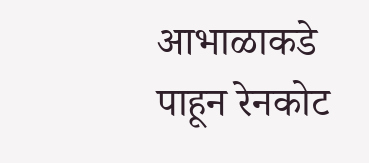आभाळाकडे पाहून रेनकोट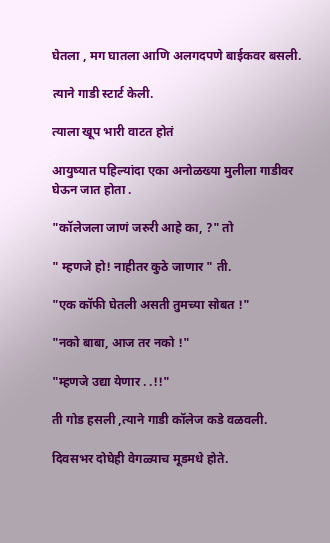घेतला , मग घातला आणि अलगदपणे बाईकवर बसली.

त्याने गाडी स्टार्ट केली.

त्याला खूप भारी वाटत होतं

आयुष्यात पहिल्यांदा एका अनोळख्या मुलीला गाडीवर घेऊन जात होता .

"कॉलेजला जाणं जरुरी आहे का, ?" तो

" म्हणजे हो! नाहीतर कुठे जाणार " ती.

"एक कॉफी घेतली असती तुमच्या सोबत !"

"नको बाबा, आज तर नको !"

"म्हणजे उद्या येणार . .!!"

ती गोड हसली ,त्याने गाडी कॉलेज कडे वळवली.

दिवसभर दोघेही वेगळ्याच मूडमधे होते.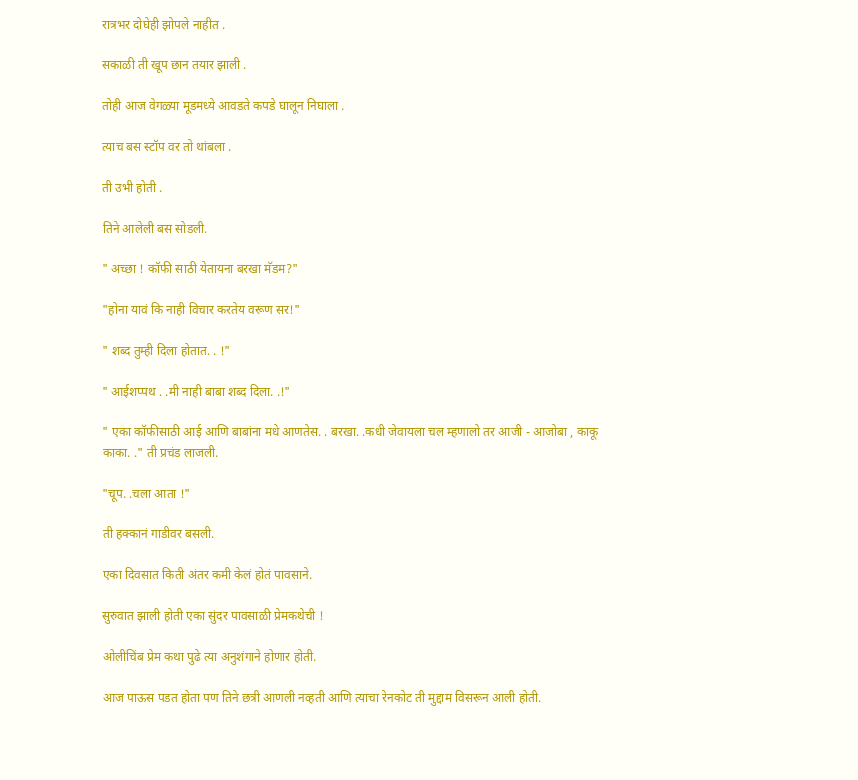रात्रभर दोघेही झोपले नाहीत .

सकाळी ती खूप छान तयार झाली .

तोही आज वेगळ्या मूडमध्ये आवडते कपडे घालून निघाला .

त्याच बस स्टॉप वर तो थांबला .

ती उभी होती .

तिने आलेली बस सोडली.

" अच्छा ! कॉफी साठी येतायना बरखा मॅडम?"

"होना यावं कि नाही विचार करतेय वरूण सर!"

" शब्द तुम्ही दिला होतात. . !"

" आईशप्पथ . .मी नाही बाबा शब्द दिला. .!"

" एका कॉफीसाठी आई आणि बाबांना मधे आणतेस. . बरखा. .कधी जेवायला चल म्हणालो तर आजी - आजोबा , काकू काका. ." ती प्रचंड लाजली.

"चूप. .चला आता !"

ती हक्कानं गाडीवर बसली.

एका दिवसात किती अंतर कमी केलं होतं पावसाने.

सुरुवात झाली होती एका सुंदर पावसाळी प्रेमकथेची !

ओलीचिंब प्रेम कथा पुढे त्या अनुशंगाने होणार होती.

आज पाऊस पडत होता पण तिने छत्री आणली नव्हती आणि त्याचा रेनकोट ती मुद्दाम विसरून आली होती.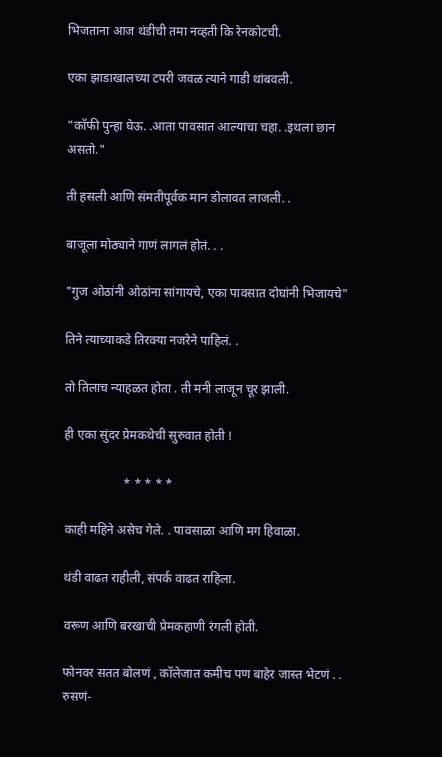भिजताना आज थंडीची तमा नव्हती कि रेनकोटची.

एका झाडाखालच्या टपरी जवळ त्याने गाडी थांबवली.

"कॉफी पुन्हा घेऊ. .आता पावसात आल्याचा चहा. .इथला छान असतो."

ती हसली आणि संमतीपूर्वक मान डोलावत लाजली. .

बाजूला मोठ्याने गाणं लागलं होतं. . .

"गुज ओठांनी ओठांना सांगायचे, एका पावसात दोघांनी भिजायचे"

तिने त्याच्याकडे तिरक्या नजरेने पाहिलं. .

तो तिलाच न्याहळत होता . ती मनी लाजून चूर झाली.

ही एका सुंदर प्रेमकथेची सुरुवात होती !

                   * * * * *

काही महिने असेच गेले. . पावसाळा आणि मग हिवाळा.

थंडी वाढत राहीली, संपर्क वाढत राहिला.

वरूण आणि बरखाची प्रेमकहाणी रंगली होती.

फोनवर सतत बोलणं , कॉलेजात कमीच पण बाहेर जास्त भेटणं . . रुसणं-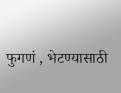फुगणं , भेटण्यासाठी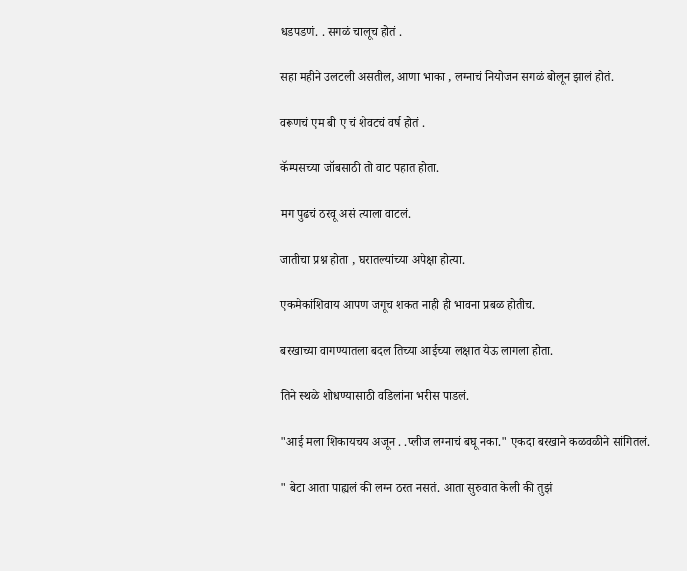धडपडणं. . सगळं चालूच होतं .

सहा महीने उलटली असतील, आणा भाका , लग्नाचं नियोजन सगळं बोलून झालं होतं.

वरूणचं एम बी ए चं शेवटचं वर्ष होतं .

कॅम्पसच्या जॉबसाठी तो वाट पहात होता.

मग पुढचं ठरवू असं त्याला वाटलं.

जातीचा प्रश्न होता , घरातल्यांच्या अपेक्षा होत्या.

एकमेकांशिवाय आपण जगूच शकत नाही ही भावना प्रबळ होतीच.

बरखाच्या वागण्यातला बदल तिच्या आईच्या लक्षात येऊ लागला होता.

तिने स्थळे शोधण्यासाठी वडिलांना भरीस पाडलं.

"आई मला शिकायचय अजून . .प्लीज लग्नाचं बघू नका." एकदा बरखाने कळवळीने सांगितलं.

" बेटा आता पाह्यलं की लग्न ठरत नसतं. आता सुरुवात केली की तुझं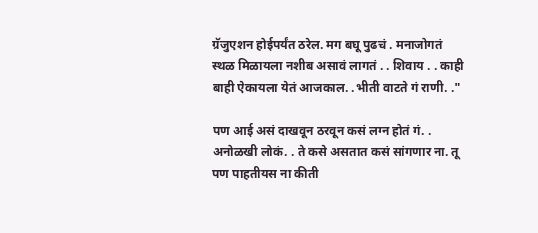ग्रॅजुएशन होईपर्यंत ठरेल. मग बघू पुढचं . मनाजोगतं स्थळ मिळायला नशीब असावं लागतं . . शिवाय . . काही बाही ऐकायला येतं आजकाल. .भीती वाटते गं राणी. ."

पण आई असं दाखवून ठरवून कसं लग्न होतं गं. . अनोळखी लोकं. . ते कसे असतात कसं सांगणार ना. तू पण पाहतीयस ना कीती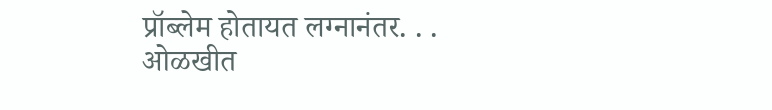प्रॉब्लेम होतायत लग्नानंतर. . . ओळखीत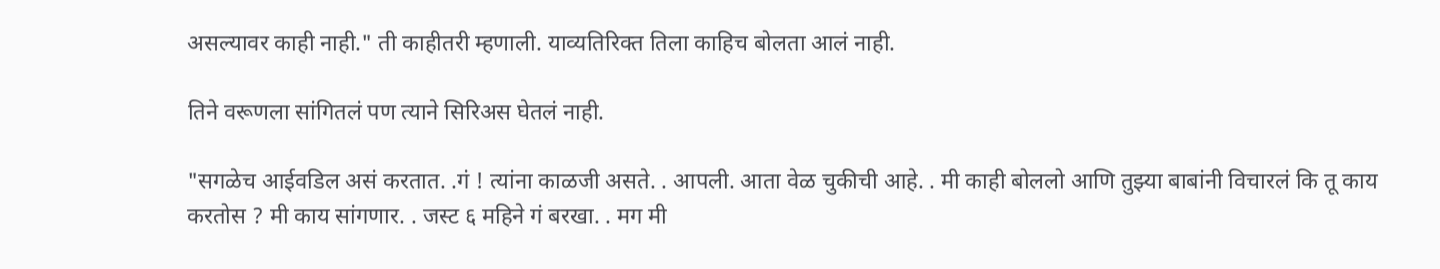असल्यावर काही नाही." ती काहीतरी म्हणाली. याव्यतिरिक्त तिला काहिच बोलता आलं नाही.

तिने वरूणला सांगितलं पण त्याने सिरिअस घेतलं नाही.

"सगळेच आईवडिल असं करतात. .गं ! त्यांना काळजी असते. . आपली. आता वेळ चुकीची आहे. . मी काही बोललो आणि तुझ्या बाबांनी विचारलं कि तू काय करतोस ? मी काय सांगणार. . जस्ट ६ महिने गं बरखा. . मग मी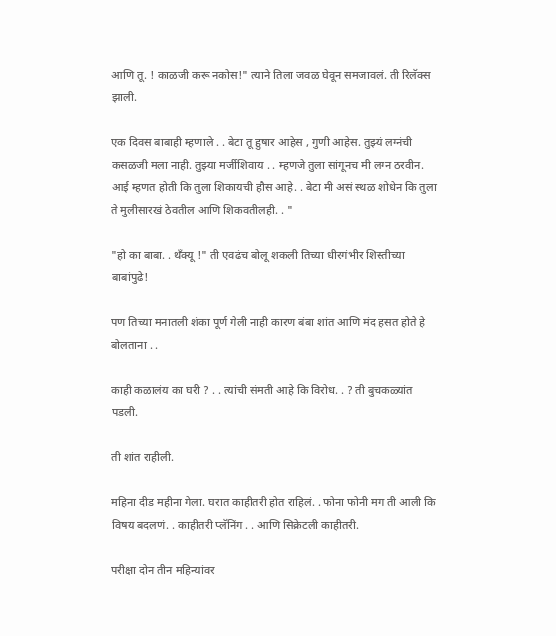आणि तू. ! काळजी करू नकोस!" त्याने तिला जवळ घेवून समजावलं. ती रिलॅक्स झाली.

एक दिवस बाबाही म्हणाले . . बेटा तू हुषार आहेस , गुणी आहेस. तुझ्यं लग्नंची कसळजी मला नाही. तुझ्या मर्जीशिवाय . . म्हणजे तुला सांगूनच मी लग्न ठरवीन. आई म्हणत होती कि तुला शिकायची हौस आहे. . बेटा मी असं स्थळ शोधेन कि तुला ते मुलीसारखं ठेवतील आणि शिकवतीलही. . "

"हो का बाबा. . थँक्यू !" ती एवढंच बोलू शकली तिच्या धीरगंभीर शिस्तीच्या बाबांपुढे!

पण तिच्या मनातली शंका पूर्ण गेली नाही कारण बंबा शांत आणि मंद हसत होते हे बोलताना . .

काही कळालंय का घरी ? . . त्यांची संमती आहे कि विरोध. . ? ती बुचकळ्यांत पडली.

ती शांत राहीली.

महिना दीड महीना गेला. घरात काहीतरी होत राहिलं. . फोना फोनी मग ती आली कि विषय बदलणं. . काहीतरी प्लॅनिंग . . आणि सिक्रेटली काहीतरी.

परीक्षा दोन तीन महिन्यांवर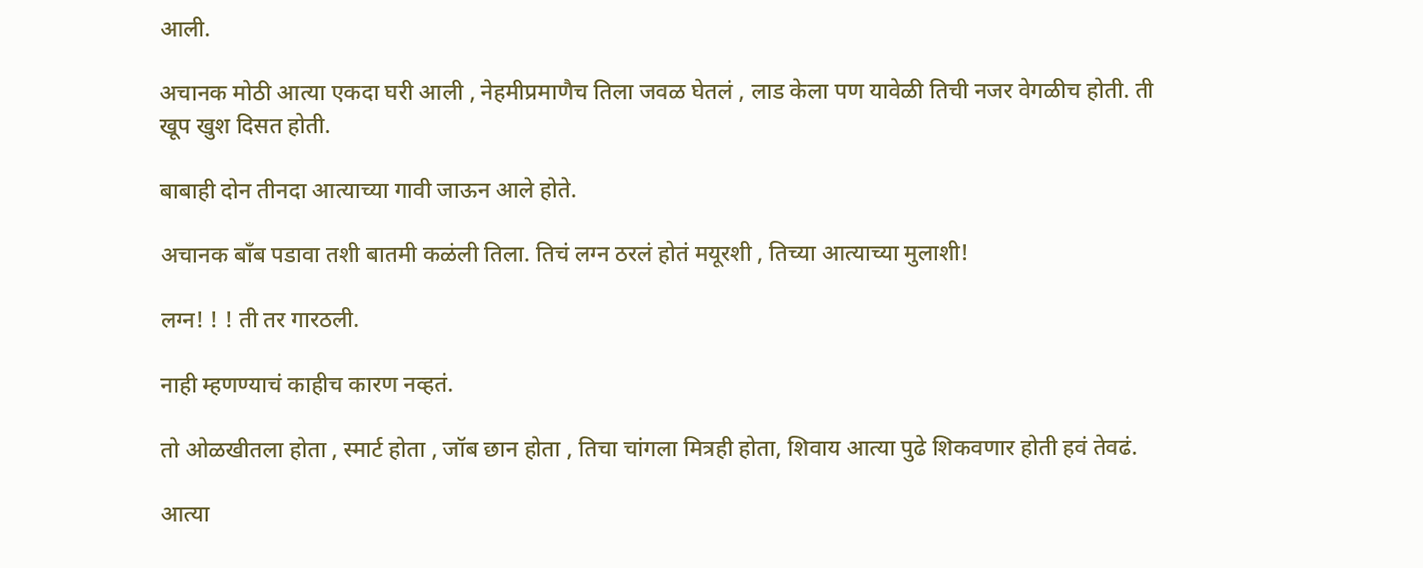आली.

अचानक मोठी आत्या एकदा घरी आली , नेहमीप्रमाणैच तिला जवळ घेतलं , लाड केला पण यावेळी तिची नजर वेगळीच होती. ती खूप खुश दिसत होती.

बाबाही दोन तीनदा आत्याच्या गावी जाऊन आले होते.

अचानक बॉंब पडावा तशी बातमी कळंली तिला. तिचं लग्न ठरलं होतं मयूरशी , तिच्या आत्याच्या मुलाशी!

लग्न! ! ! ती तर गारठली.

नाही म्हणण्याचं काहीच कारण नव्हतं.

तो ओळखीतला होता , स्मार्ट होता , जॉब छान होता , तिचा चांगला मित्रही होता, शिवाय आत्या पुढे शिकवणार होती हवं तेवढं.

आत्या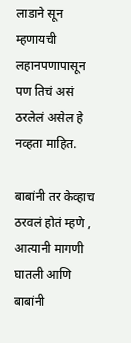लाडाने सून म्हणायची लहानपणापासून पण तिचं असं ठरलेलं असेल हे नव्हता माहित.

बाबांनी तर केव्हाच ठरवलं होतं म्हणे , आत्यानी मागणी घातली आणि बाबांनी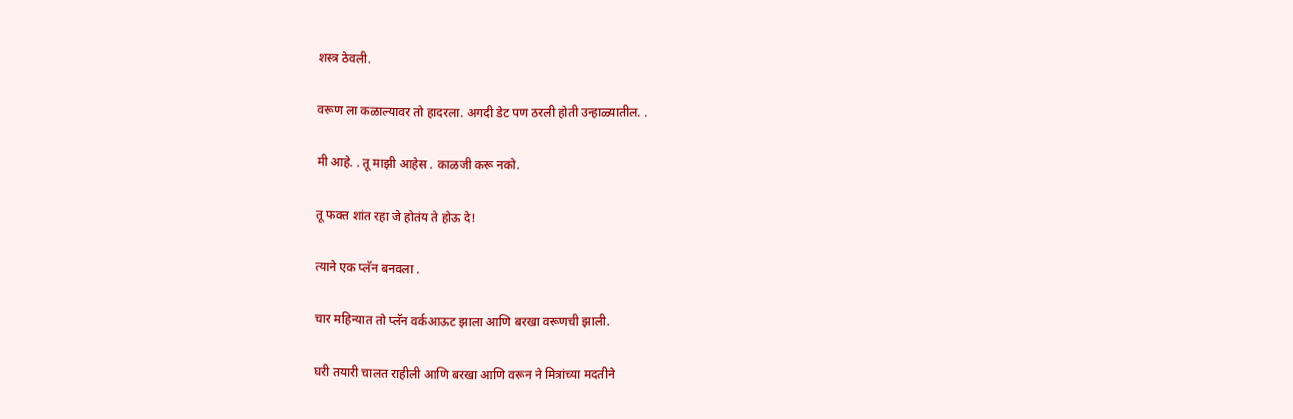शस्त्र ठेवली.

वरूण ला कळाल्यावर तो हादरला. अगदी डेट पण ठरली होती उन्हाळ्यातील. .

मी आहे. . तू माझी आहेस . काळजी करू नको.

तू फक्त शांत रहा जे होतंय ते होऊ दे!

त्याने एक प्लॅन बनवला .

चार महिन्यात तो प्लॅन वर्कआऊट झाला आणि बरखा वरूणची झाली.

घरी तयारी चालत राहीली आणि बरखा आणि वरून ने मित्रांच्या मदतीने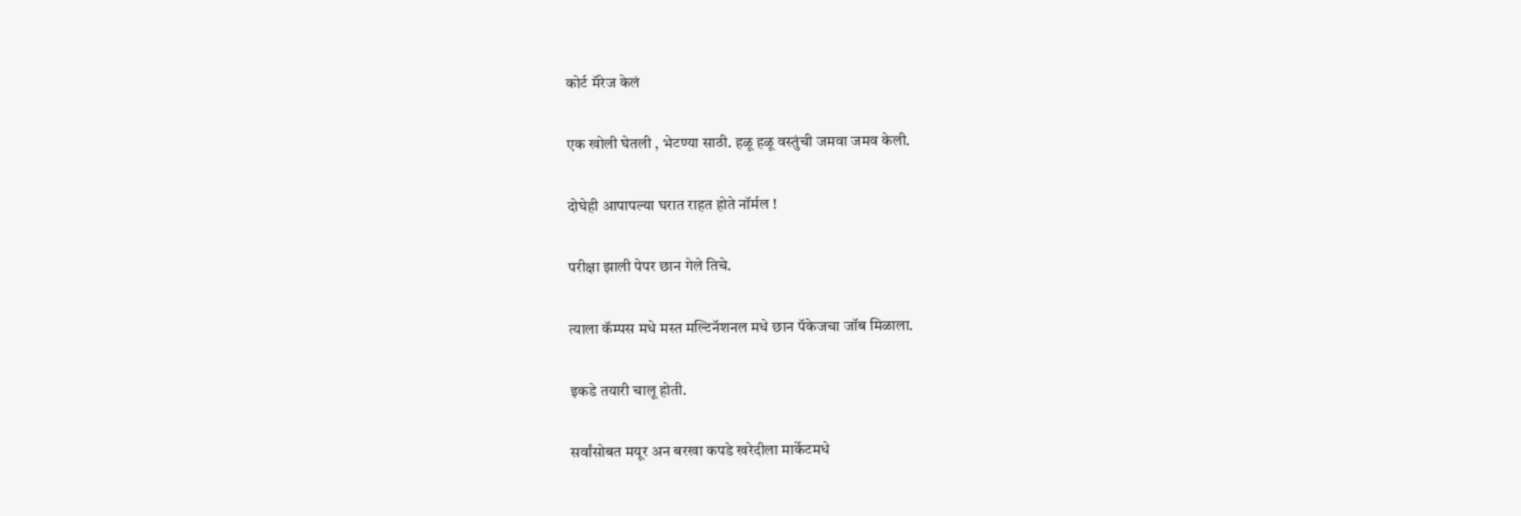कोर्ट मॅरेज केलं

एक खोली घेतली , भेटण्या साठी. हळू हळू वस्तुंची जमवा जमव केली.

दोघेही आपापल्या घरात राहत होते नॉर्मल !

परीक्षा झाली पेपर छान गेले तिचे.

त्याला कॅम्पस मधे मस्त मल्टिनॅशनल मधे छान पॅकेजचा जॉब मिळाला.

इकडे तयारी चालू होती.

सर्वांसोबत मयूर अन बरखा कपडे खरेदीला मार्केटमधे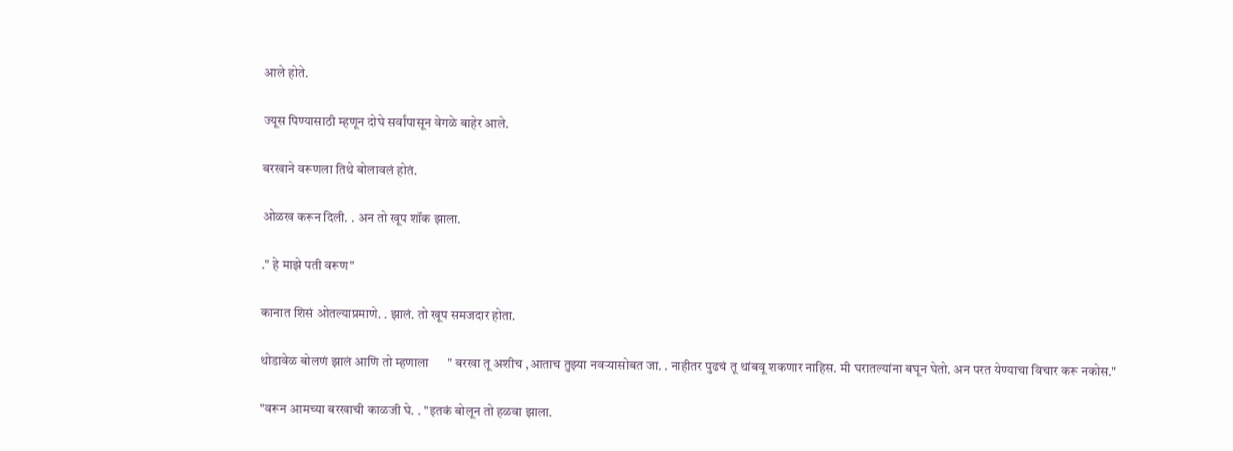आले होते.

ज्यूस पिण्यासाठी म्हणून दोघे सर्वांपासून वेगळे बाहेर आले.

बरखाने वरूणला तिथे बोलावलं होतं.

ओळख करून दिली. . अन तो खूप शॉक झाला.

." हे माझे पती वरूण"

कानात शिसं ओतल्याप्रमाणे. . झालं. तो खूप समजदार होता.

थोडावेळ बोलणं झालं आणि तो म्हणाला      " बरखा तू अशीच ,आताच तुझ्या नवर्‍यासोबत जा. . नाहीतर पुढचं तू थांबवू शकणार नाहिस. मी घरातल्यांना बघून घेतो. अन परत येण्याचा विचार करू नकोस."

"वरून आमच्या बरखाची काळजी घे. . "इतकं बोलून तो हळवा झाला.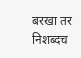बरखा तर निशब्दच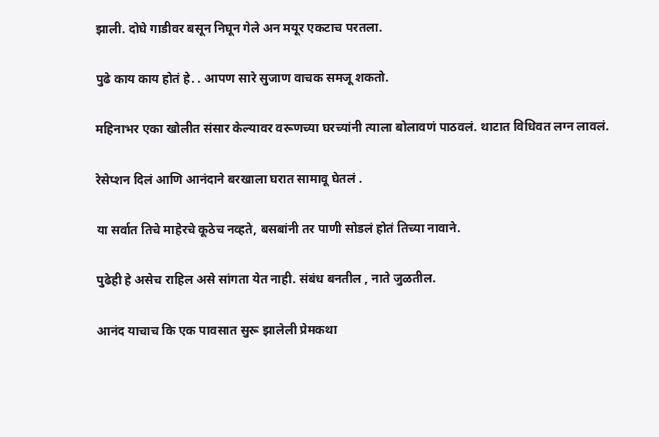झाली. दोघे गाडीवर बसून निघून गेले अन मयूर एकटाच परतला.

पुढे काय काय होतं हे. . आपण सारे सुजाण वाचक समजू शकतो.

महिनाभर एका खोलीत संसार केल्यावर वरूणच्या घरच्यांनी त्याला बोलावणं पाठवलं. थाटात विधिवत लग्न लावलं.

रेसेप्शन दिलं आणि आनंदाने बरखाला घरात सामावू घेतलं .

या सर्वात तिचे माहेरचे कूठेच नव्हते, बसबांनी तर पाणी सोडलं होतं तिच्या नावाने.

पुढेही हे असेच राहिल असे सांगता येत नाही. संबंध बनतील , नाते जुळतील.

आनंद याचाच कि एक पावसात सुरू झालेली प्रेमकथा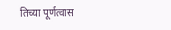तिच्या पूर्णत्वास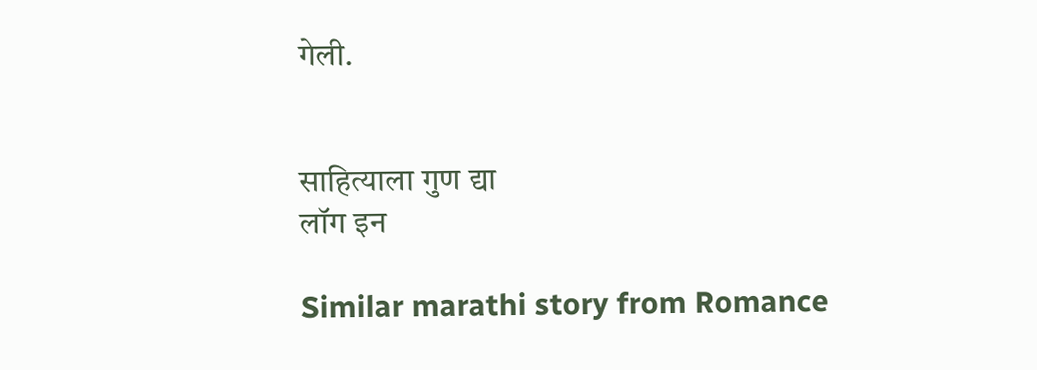गेली.


साहित्याला गुण द्या
लॉग इन

Similar marathi story from Romance